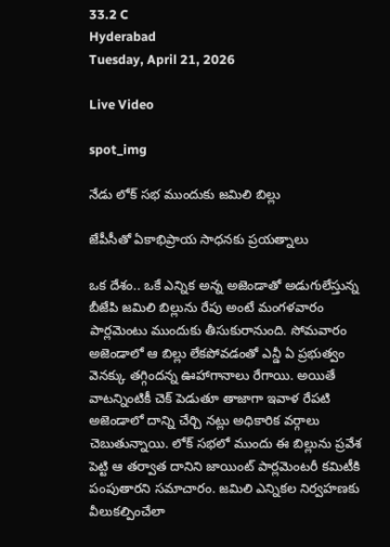33.2 C
Hyderabad
Tuesday, April 21, 2026

Live Video

spot_img

నేడు లోక్ సభ ముందుకు జమిలి బిల్లు

జేపీసీతో ఏకాభిప్రాయ సాధనకు ప్రయత్నాలు

ఒక దేశం.. ఒకే ఎన్నిక అన్న అజెండాతో అడుగులేస్తున్న బీజేపి జమిలి బిల్లును రేపు అంటే మంగళవారం పార్లమెంటు ముందుకు తీసుకురానుంది. సోమవారం అజెండాలో ఆ బిల్లు లేకపోవడంతో ఎన్డీ ఏ ప్రభుత్వం వెనక్కు తగ్గిందన్న ఊహాగానాలు రేగాయి. అయితే వాటన్నింటికీ చెక్ పెడుతూ తాజాగా ఇవాళ రేపటి అజెండాలో దాన్ని చేర్చి నట్లు అధికారిక వర్గాలు చెబుతున్నాయి. లోక్ సభలో ముందు ఈ బిల్లును ప్రవేశ పెట్టి ఆ తర్వాత దానిని జాయింట్ పార్లమెంటరీ కమిటీకి పంపుతారని సమాచారం. జమిలి ఎన్నికల నిర్వహణకు వీలుకల్పించేలా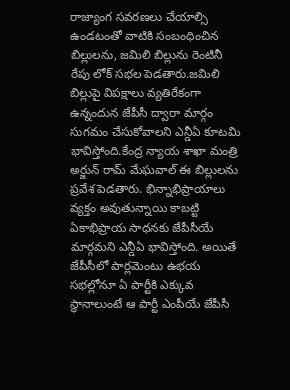రాజ్యాంగ సవరణలు చేయాల్సి ఉండటంతో వాటికి సంబంధించిన బిల్లులను, జమిలి బిల్లును రెంటినీ రేపు లోక్ సభల పెడతారు.జమిలి బిల్లుపై విపక్షాలు వ్యతిరేకంగా ఉన్నందున జేపీసీ ద్వారా మార్గం సుగమం చేసుకోవాలని ఎన్డీఏ కూటమి భావిస్తోంది.కేంద్ర న్యాయ శాఖా మంత్రి అర్జున్ రామ్ మేఘవాల్ ఈ బిల్లులను ప్రవేశ పెడతారు. భిన్నాభిప్రాయాలు వ్యక్తం అవుతున్నాయి కాబట్టి ఏకాభిప్రాయ సాధనకు జేపీసీయే మార్గమని ఎన్డీఏ భావిస్తోంది. అయితే జేపీసీలో పార్లమెంటు ఉభయ సభల్లోనూ ఏ పార్టీకి ఎక్కువ స్థానాలుంటే ఆ పార్టీ ఎంపీయే జేపీసీ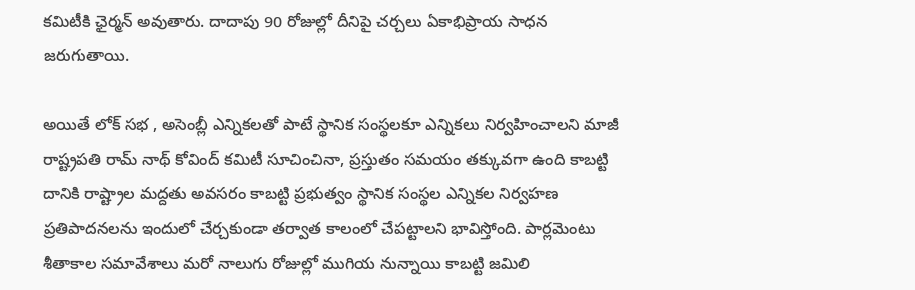కమిటీకి ఛైర్మన్ అవుతారు. దాదాపు 90 రోజుల్లో దీనిపై చర్చలు ఏకాభిప్రాయ సాధన జరుగుతాయి.

అయితే లోక్ సభ , అసెంబ్లీ ఎన్నికలతో పాటే స్థానిక సంస్థలకూ ఎన్నికలు నిర్వహించాలని మాజీ రాష్ట్రపతి రామ్ నాథ్ కోవింద్ కమిటీ సూచించినా, ప్రస్తుతం సమయం తక్కువగా ఉంది కాబట్టి దానికి రాష్ట్రాల మద్దతు అవసరం కాబట్టి ప్రభుత్వం స్థానిక సంస్థల ఎన్నికల నిర్వహణ ప్రతిపాదనలను ఇందులో చేర్చకుండా తర్వాత కాలంలో చేపట్టాలని భావిస్తోంది. పార్లమెంటు శీతాకాల సమావేశాలు మరో నాలుగు రోజుల్లో ముగియ నున్నాయి కాబట్టి జమిలి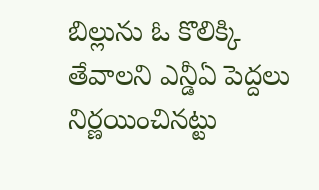బిల్లును ఓ కొలిక్కి తేవాలని ఎన్డీఏ పెద్దలు నిర్ణయించినట్టు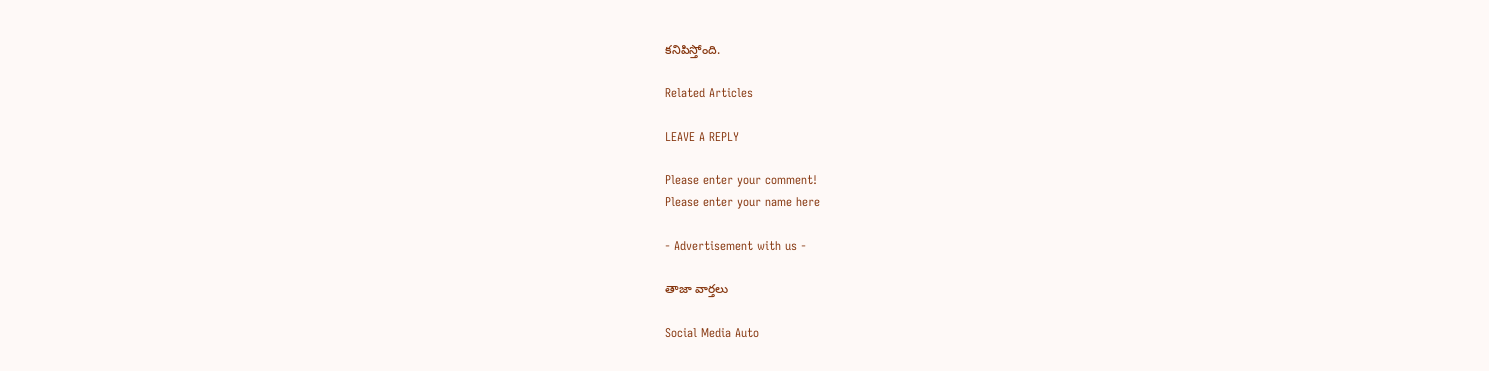కనిపిస్తోంది.

Related Articles

LEAVE A REPLY

Please enter your comment!
Please enter your name here

- Advertisement with us -

తాజా వార్తలు

Social Media Auto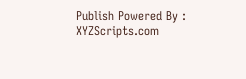Publish Powered By : XYZScripts.com